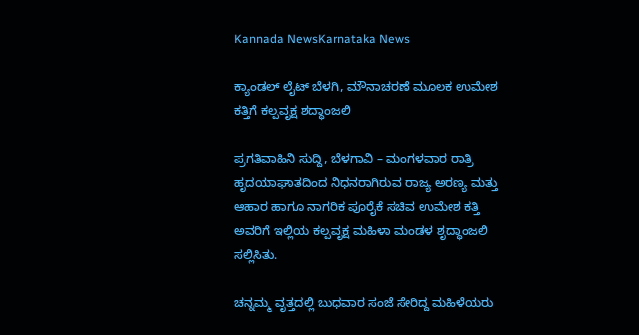Kannada NewsKarnataka News

ಕ್ಯಾಂಡಲ್ ಲೈಟ್ ಬೆಳಗಿ, ಮೌನಾಚರಣೆ ಮೂಲಕ ಉಮೇಶ ಕತ್ತಿಗೆ ಕಲ್ಪವೃಕ್ಷ ಶದ್ಧಾಂಜಲಿ

ಪ್ರಗತಿವಾಹಿನಿ ಸುದ್ದಿ, ಬೆಳಗಾವಿ – ಮಂಗಳವಾರ ರಾತ್ರಿ ಹೃದಯಾಘಾತದಿಂದ ನಿಧನರಾಗಿರುವ ರಾಜ್ಯ ಅರಣ್ಯ ಮತ್ತು ಆಹಾರ ಹಾಗೂ ನಾಗರಿಕ ಪೂರೈಕೆ ಸಚಿವ ಉಮೇಶ ಕತ್ತಿ ಅವರಿಗೆ ಇಲ್ಲಿಯ ಕಲ್ಪವೃಕ್ಷ ಮಹಿಳಾ ಮಂಡಳ ಶೃದ್ಧಾಂಜಲಿ ಸಲ್ಲಿಸಿತು.

ಚನ್ನಮ್ಮ ವೃತ್ತದಲ್ಲಿ ಬುಧವಾರ ಸಂಜೆ ಸೇರಿದ್ದ ಮಹಿಳೆಯರು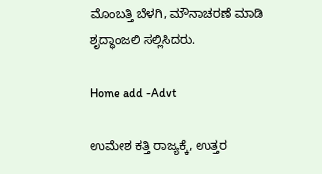ಮೊಂಬತ್ತಿ ಬೆಳಗಿ, ಮೌನಾಚರಣೆ ಮಾಡಿ ಶೃದ್ಧಾಂಜಲಿ ಸಲ್ಲಿಸಿದರು.

Home add -Advt

ಉಮೇಶ ಕತ್ತಿ ರಾಜ್ಯಕ್ಕೆ, ಉತ್ತರ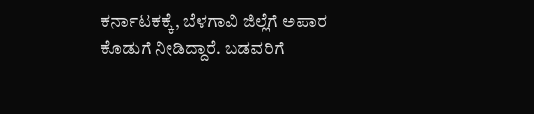ಕರ್ನಾಟಕಕ್ಕೆ, ಬೆಳಗಾವಿ ಜಿಲ್ಲೆಗೆ ಅಪಾರ ಕೊಡುಗೆ ನೀಡಿದ್ದಾರೆ. ಬಡವರಿಗೆ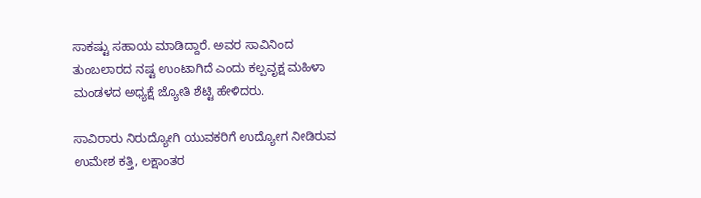ಸಾಕಷ್ಟು ಸಹಾಯ ಮಾಡಿದ್ದಾರೆ. ಅವರ ಸಾವಿನಿಂದ ತುಂಬಲಾರದ ನಷ್ಟ ಉಂಟಾಗಿದೆ ಎಂದು ಕಲ್ಪವೃಕ್ಷ ಮಹಿಳಾ ಮಂಡಳದ ಅಧ್ಯಕ್ಷೆ ಜ್ಯೋತಿ ಶೆಟ್ಟಿ ಹೇಳಿದರು.

ಸಾವಿರಾರು ನಿರುದ್ಯೋಗಿ ಯುವಕರಿಗೆ ಉದ್ಯೋಗ ನೀಡಿರುವ ಉಮೇಶ ಕತ್ತಿ, ಲಕ್ಷಾಂತರ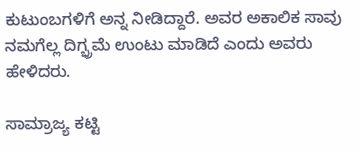ಕುಟುಂಬಗಳಿಗೆ ಅನ್ನ ನೀಡಿದ್ದಾರೆ. ಅವರ ಅಕಾಲಿಕ ಸಾವು ನಮಗೆಲ್ಲ ದಿಗ್ಭ್ರಮೆ ಉಂಟು ಮಾಡಿದೆ ಎಂದು ಅವರು ಹೇಳಿದರು.

ಸಾಮ್ರಾಜ್ಯ ಕಟ್ಟಿ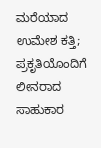ಮರೆಯಾದ ಉಮೇಶ ಕತ್ತಿ; ಪ್ರಕೃತಿಯೊಂದಿಗೆ ಲೀನರಾದ ಸಾಹುಕಾರ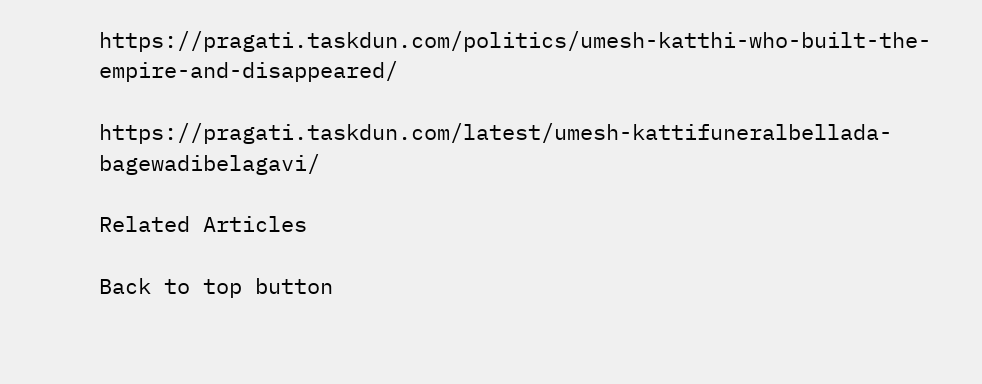https://pragati.taskdun.com/politics/umesh-katthi-who-built-the-empire-and-disappeared/

https://pragati.taskdun.com/latest/umesh-kattifuneralbellada-bagewadibelagavi/

Related Articles

Back to top button